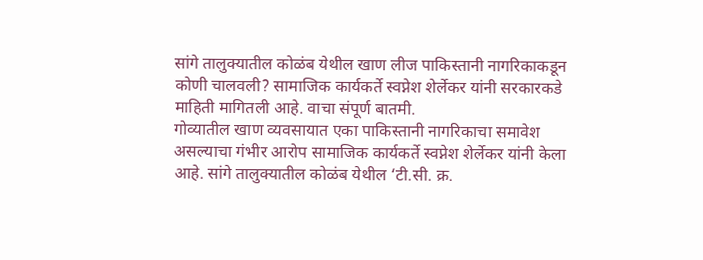सांगे तालुक्यातील कोळंब येथील खाण लीज पाकिस्तानी नागरिकाकडून कोणी चालवली? सामाजिक कार्यकर्ते स्वप्नेश शेर्लेकर यांनी सरकारकडे माहिती मागितली आहे. वाचा संपूर्ण बातमी.
गोव्यातील खाण व्यवसायात एका पाकिस्तानी नागरिकाचा समावेश असल्याचा गंभीर आरोप सामाजिक कार्यकर्ते स्वप्नेश शेर्लेकर यांनी केला आहे. सांगे तालुक्यातील कोळंब येथील ‘टी.सी. क्र.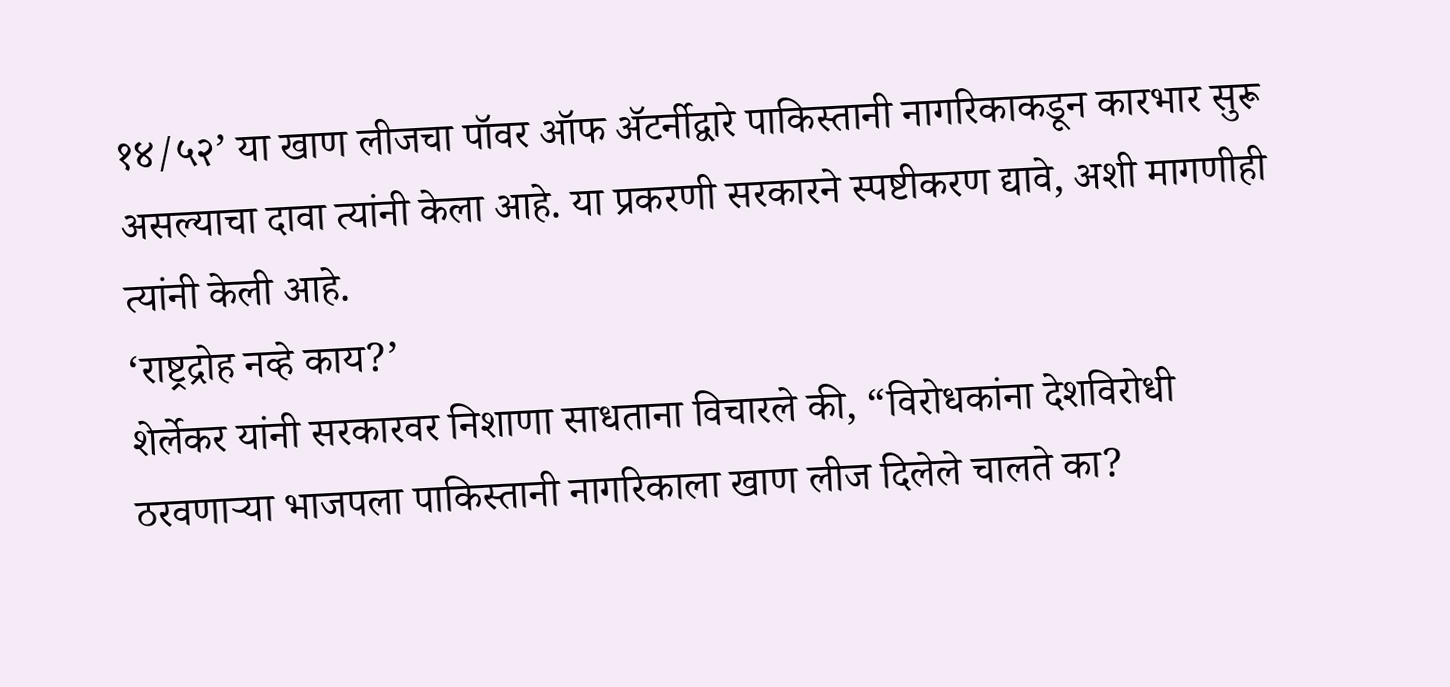१४/५२’ या खाण लीजचा पॉवर ऑफ ॲटर्नीद्वारे पाकिस्तानी नागरिकाकडून कारभार सुरू असल्याचा दावा त्यांनी केला आहे. या प्रकरणी सरकारने स्पष्टीकरण द्यावे, अशी मागणीही त्यांनी केली आहे.
‘राष्ट्रद्रोह नव्हे काय?’
शेर्लेकर यांनी सरकारवर निशाणा साधताना विचारले की, “विरोधकांना देशविरोधी ठरवणाऱ्या भाजपला पाकिस्तानी नागरिकाला खाण लीज दिलेले चालते का?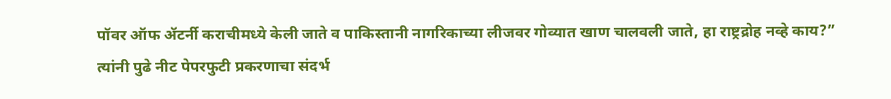पॉवर ऑफ ॲटर्नी कराचीमध्ये केली जाते व पाकिस्तानी नागरिकाच्या लीजवर गोव्यात खाण चालवली जाते, हा राष्ट्रद्रोह नव्हे काय?”
त्यांनी पुढे नीट पेपरफुटी प्रकरणाचा संदर्भ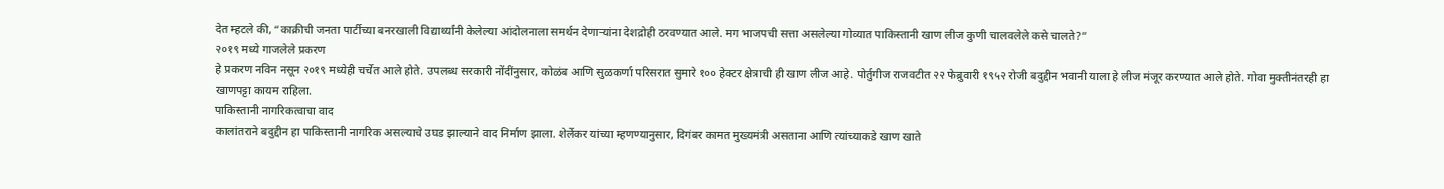देत म्हटले की, “काक्रीची जनता पार्टीच्या बनरखाली विद्यार्थ्यांनी केलेल्या आंदोलनाला समर्थन देणाऱ्यांना देशद्रोही ठरवण्यात आले. मग भाजपची सत्ता असलेल्या गोव्यात पाकिस्तानी खाण लीज कुणी चालवलेले कसे चालते?”
२०१९ मध्ये गाजलेले प्रकरण
हे प्रकरण नविन नसून २०१९ मध्येही चर्चेत आले होते. उपलब्ध सरकारी नोंदींनुसार, कोळंब आणि सुळकर्णा परिसरात सुमारे १०० हेक्टर क्षेत्राची ही खाण लीज आहे. पोर्तुगीज राजवटीत २२ फेब्रुवारी १९५२ रोजी बदुद्दीन भवानी याला हे लीज मंजूर करण्यात आले होते. गोवा मुक्तीनंतरही हा खाणपट्टा कायम राहिला.
पाकिस्तानी नागरिकत्वाचा वाद
कालांतराने बदुद्दीन हा पाकिस्तानी नागरिक असल्याचे उघड झाल्याने वाद निर्माण झाला. शेर्लेकर यांच्या म्हणण्यानुसार, दिगंबर कामत मुख्यमंत्री असताना आणि त्यांच्याकडे खाण खाते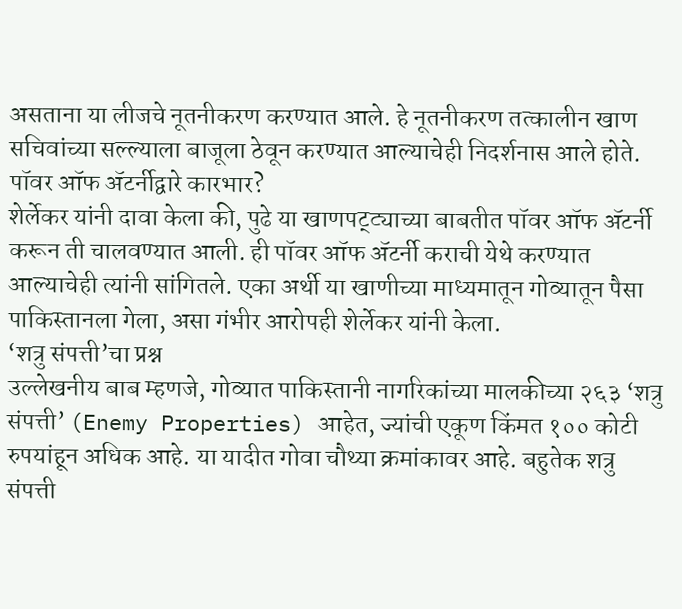असताना या लीजचे नूतनीकरण करण्यात आले. हे नूतनीकरण तत्कालीन खाण सचिवांच्या सल्ल्याला बाजूला ठेवून करण्यात आल्याचेही निदर्शनास आले होते.
पॉवर ऑफ ॲटर्नीद्वारे कारभार?
शेर्लेकर यांनी दावा केला की, पुढे या खाणपट्ट्याच्या बाबतीत पॉवर ऑफ ॲटर्नी करून ती चालवण्यात आली. ही पॉवर ऑफ ॲटर्नी कराची येथे करण्यात आल्याचेही त्यांनी सांगितले. एका अर्थी या खाणीच्या माध्यमातून गोव्यातून पैसा पाकिस्तानला गेला, असा गंभीर आरोपही शेर्लेकर यांनी केला.
‘शत्रु संपत्ती’चा प्रश्न
उल्लेखनीय बाब म्हणजे, गोव्यात पाकिस्तानी नागरिकांच्या मालकीच्या २६३ ‘शत्रु संपत्ती’ (Enemy Properties) आहेत, ज्यांची एकूण किंमत १०० कोटी रुपयांहून अधिक आहे. या यादीत गोवा चौथ्या क्रमांकावर आहे. बहुतेक शत्रु संपत्ती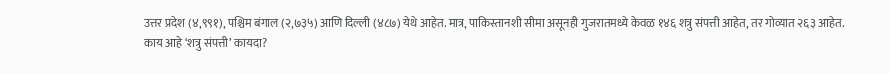उत्तर प्रदेश (४,९९१), पश्चिम बंगाल (२,७३५) आणि दिल्ली (४८७) येथे आहेत. मात्र, पाकिस्तानशी सीमा असूनही गुजरातमध्ये केवळ १४६ शत्रु संपत्ती आहेत, तर गोव्यात २६३ आहेत.
काय आहे ‘शत्रु संपत्ती’ कायदा?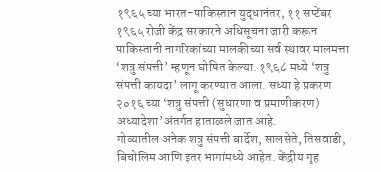१९६५ च्या भारत-पाकिस्तान युद्धानंतर, ११ सप्टेंबर १९६५ रोजी केंद्र सरकारने अधिसूचना जारी करून पाकिस्तानी नागरिकांच्या मालकीच्या सर्व स्थावर मालमत्ता ‘शत्रु संपत्ती’ म्हणून घोषित केल्या. १९६८ मध्ये ‘शत्रु संपत्ती कायदा’ लागू करण्यात आला. सध्या हे प्रकरण २०१६ च्या ‘शत्रु संपत्ती (सुधारणा व प्रमाणीकरण) अध्यादेशा’अंतर्गत हाताळले जात आहे.
गोव्यातील अनेक शत्रु संपत्ती बार्देश, सालसेते, तिसवाडी, बिचोलिम आणि इतर भागांमध्ये आहेत. केंद्रीय गृह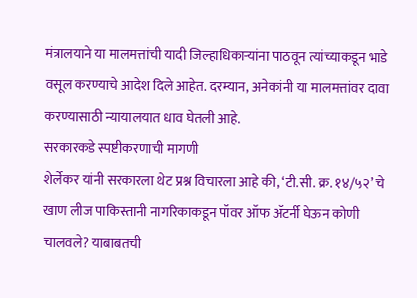मंत्रालयाने या मालमत्तांची यादी जिल्हाधिकाऱ्यांना पाठवून त्यांच्याकडून भाडे वसूल करण्याचे आदेश दिले आहेत. दरम्यान, अनेकांनी या मालमत्तांवर दावा करण्यासाठी न्यायालयात धाव घेतली आहे.
सरकारकडे स्पष्टीकरणाची मागणी
शेर्लेकर यांनी सरकारला थेट प्रश्न विचारला आहे की, ‘टी.सी. क्र. १४/५२’ चे खाण लीज पाकिस्तानी नागरिकाकडून पॉवर ऑफ ॲटर्नी घेऊन कोणी चालवले? याबाबतची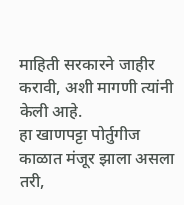माहिती सरकारने जाहीर करावी, अशी मागणी त्यांनी केली आहे.
हा खाणपट्टा पोर्तुगीज काळात मंजूर झाला असला तरी,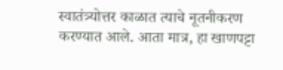स्वातंत्र्योत्तर काळात त्याचे नूतनीकरण करण्यात आले. आता मात्र, हा खाणपट्टा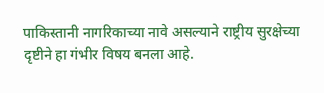पाकिस्तानी नागरिकाच्या नावे असल्याने राष्ट्रीय सुरक्षेच्या दृष्टीने हा गंभीर विषय बनला आहे.